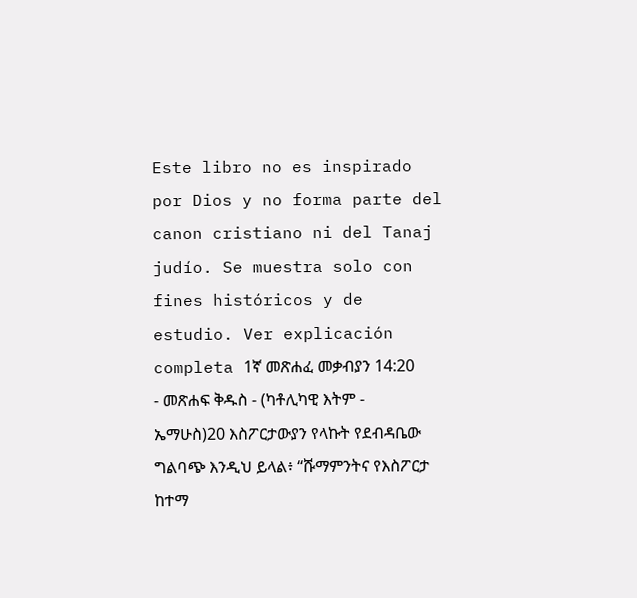Este libro no es inspirado por Dios y no forma parte del canon cristiano ni del Tanaj judío. Se muestra solo con fines históricos y de estudio. Ver explicación completa 1ኛ መጽሐፈ መቃብያን 14:20 - መጽሐፍ ቅዱስ - (ካቶሊካዊ እትም - ኤማሁስ)20 እስፖርታውያን የላኩት የደብዳቤው ግልባጭ እንዲህ ይላል፥ “ሹማምንትና የእስፖርታ ከተማ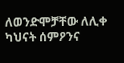ለወንድሞቻቸው ለሊቀ ካህናት ሰምዖንና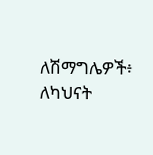ለሽማግሌዎች፥ ለካህናት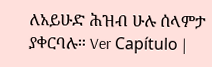ለአይሁድ ሕዝብ ሁሉ ሰላምታ ያቀርባሉ። Ver Capítulo |